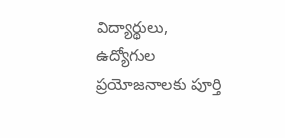విద్యార్థులు, ఉద్యోగుల ప్రయోజనాలకు పూర్తి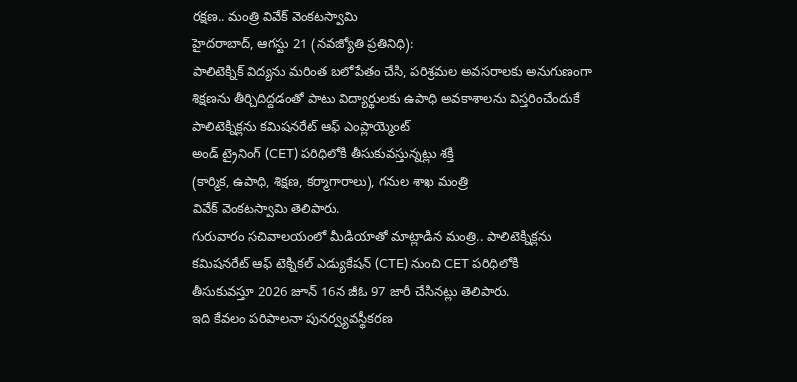రక్షణ.. మంత్రి వివేక్ వెంకటస్వామి
హైదరాబాద్, ఆగస్టు 21 (నవజ్యోతి ప్రతినిధి):
పాలిటెక్నిక్ విద్యను మరింత బలోపేతం చేసి, పరిశ్రమల అవసరాలకు అనుగుణంగా
శిక్షణను తీర్చిదిద్దడంతో పాటు విద్యార్థులకు ఉపాధి అవకాశాలను విస్తరించేందుకే
పాలిటెక్నిక్లను కమిషనరేట్ ఆఫ్ ఎంప్లాయ్మెంట్
అండ్ ట్రైనింగ్ (CET) పరిధిలోకి తీసుకువస్తున్నట్లు శక్తి
(కార్మిక, ఉపాధి, శిక్షణ, కర్మాగారాలు), గనుల శాఖ మంత్రి
వివేక్ వెంకటస్వామి తెలిపారు.
గురువారం సచివాలయంలో మీడియాతో మాట్లాడిన మంత్రి.. పాలిటెక్నిక్లను
కమిషనరేట్ ఆఫ్ టెక్నికల్ ఎడ్యుకేషన్ (CTE) నుంచి CET పరిధిలోకి
తీసుకువస్తూ 2026 జూన్ 16న జీఓ 97 జారీ చేసినట్లు తెలిపారు.
ఇది కేవలం పరిపాలనా పునర్వ్యవస్థీకరణ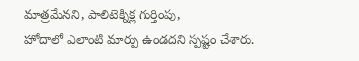మాత్రమేనని, పాలిటెక్నిక్ల గుర్తింపు,
హోదాలో ఎలాంటి మార్పు ఉండదని స్పష్టం చేశారు.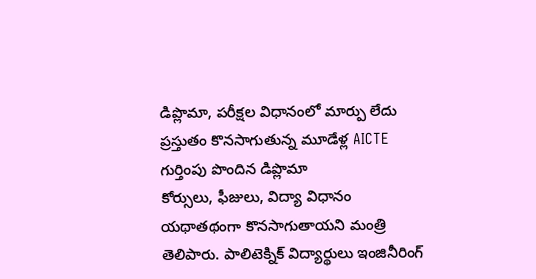డిప్లొమా, పరీక్షల విధానంలో మార్పు లేదు
ప్రస్తుతం కొనసాగుతున్న మూడేళ్ల AICTE గుర్తింపు పొందిన డిప్లొమా
కోర్సులు, ఫీజులు, విద్యా విధానం యథాతథంగా కొనసాగుతాయని మంత్రి
తెలిపారు. పాలిటెక్నిక్ విద్యార్థులు ఇంజినీరింగ్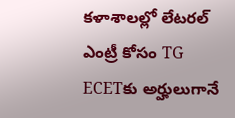కళాశాలల్లో లేటరల్
ఎంట్రీ కోసం TG ECETకు అర్హులుగానే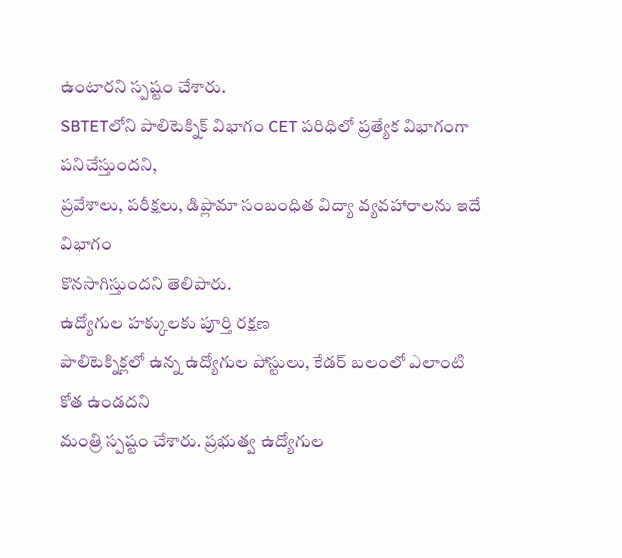ఉంటారని స్పష్టం చేశారు.
SBTETలోని పాలిటెక్నిక్ విభాగం CET పరిధిలో ప్రత్యేక విభాగంగా పనిచేస్తుందని,
ప్రవేశాలు, పరీక్షలు, డిప్లొమా సంబంధిత విద్యా వ్యవహారాలను ఇదే విభాగం
కొనసాగిస్తుందని తెలిపారు.
ఉద్యోగుల హక్కులకు పూర్తి రక్షణ
పాలిటెక్నిక్లలో ఉన్న ఉద్యోగుల పోస్టులు, కేడర్ బలంలో ఎలాంటి కోత ఉండదని
మంత్రి స్పష్టం చేశారు. ప్రభుత్వ ఉద్యోగుల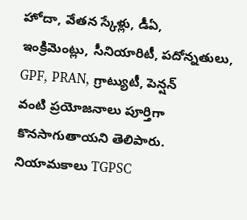హోదా, వేతన స్కేళ్లు, డీఏ,
ఇంక్రిమెంట్లు, సీనియారిటీ, పదోన్నతులు, GPF, PRAN, గ్రాట్యుటీ, పెన్షన్
వంటి ప్రయోజనాలు పూర్తిగా కొనసాగుతాయని తెలిపారు.
నియామకాలు TGPSC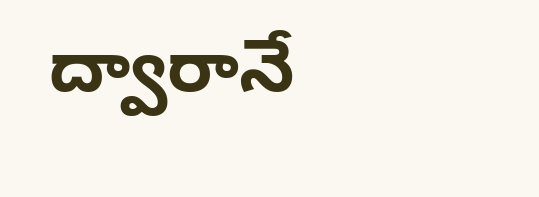ద్వారానే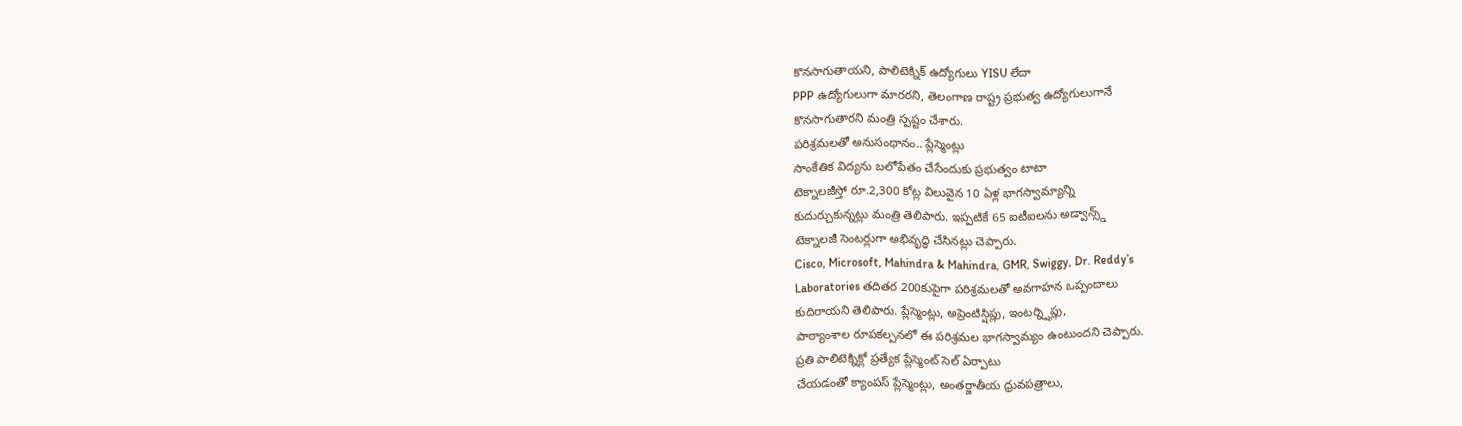కొనసాగుతాయని, పాలిటెక్నిక్ ఉద్యోగులు YISU లేదా
PPP ఉద్యోగులుగా మారరని, తెలంగాణ రాష్ట్ర ప్రభుత్వ ఉద్యోగులుగానే
కొనసాగుతారని మంత్రి స్పష్టం చేశారు.
పరిశ్రమలతో అనుసంధానం.. ప్లేస్మెంట్లు
సాంకేతిక విద్యను బలోపేతం చేసేందుకు ప్రభుత్వం టాటా
టెక్నాలజీస్తో రూ.2,300 కోట్ల విలువైన 10 ఏళ్ల భాగస్వామ్యాన్ని
కుదుర్చుకున్నట్లు మంత్రి తెలిపారు. ఇప్పటికే 65 ఐటీఐలను అడ్వాన్స్డ్
టెక్నాలజీ సెంటర్లుగా అభివృద్ధి చేసినట్లు చెప్పారు.
Cisco, Microsoft, Mahindra & Mahindra, GMR, Swiggy, Dr. Reddy’s
Laboratories తదితర 200కుపైగా పరిశ్రమలతో అవగాహన ఒప్పందాలు
కుదిరాయని తెలిపారు. ప్లేస్మెంట్లు, అప్రెంటిస్షిప్లు, ఇంటర్న్షిప్లు,
పాఠ్యాంశాల రూపకల్పనలో ఈ పరిశ్రమల భాగస్వామ్యం ఉంటుందని చెప్పారు.
ప్రతి పాలిటెక్నిక్లో ప్రత్యేక ప్లేస్మెంట్ సెల్ ఏర్పాటు
చేయడంతో క్యాంపస్ ప్లేస్మెంట్లు, అంతర్జాతీయ ధ్రువపత్రాలు,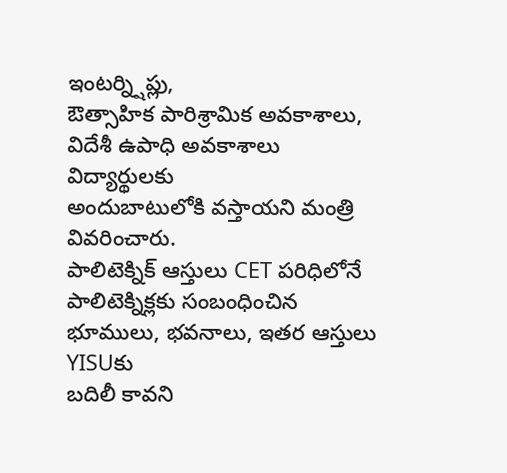ఇంటర్న్షిప్లు,
ఔత్సాహిక పారిశ్రామిక అవకాశాలు, విదేశీ ఉపాధి అవకాశాలు విద్యార్థులకు
అందుబాటులోకి వస్తాయని మంత్రి వివరించారు.
పాలిటెక్నిక్ ఆస్తులు CET పరిధిలోనే
పాలిటెక్నిక్లకు సంబంధించిన భూములు, భవనాలు, ఇతర ఆస్తులు YISUకు
బదిలీ కావని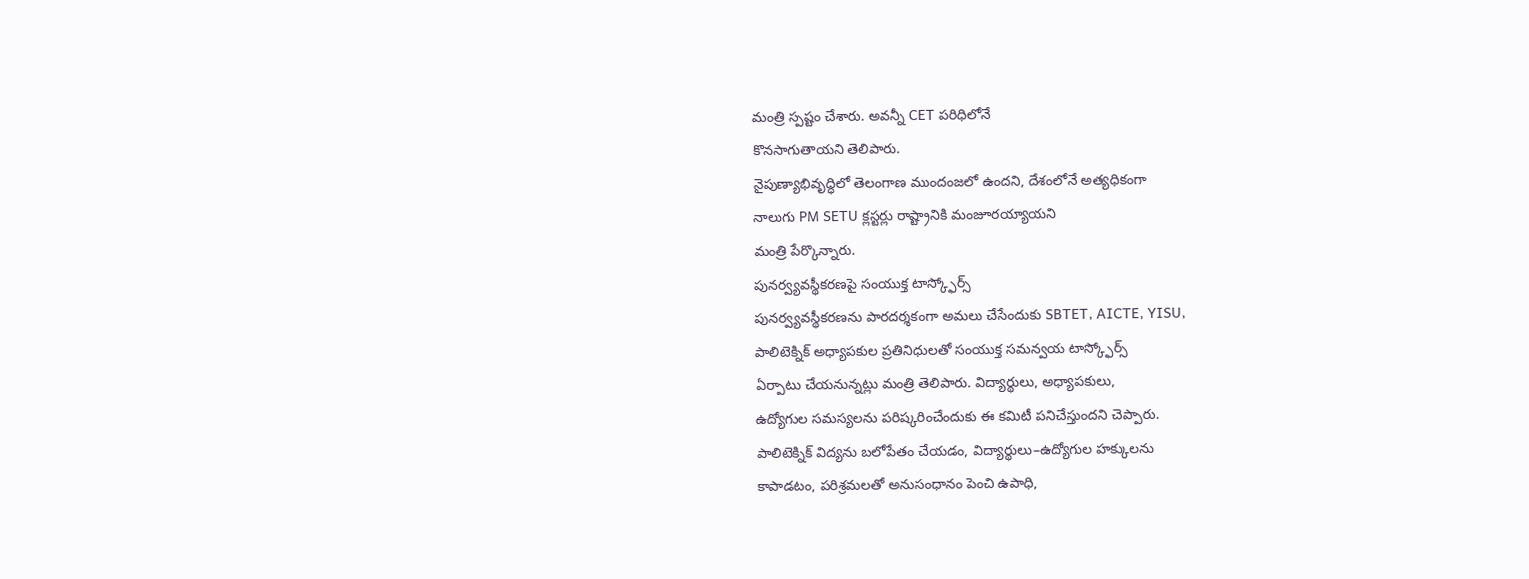మంత్రి స్పష్టం చేశారు. అవన్నీ CET పరిధిలోనే
కొనసాగుతాయని తెలిపారు.
నైపుణ్యాభివృద్ధిలో తెలంగాణ ముందంజలో ఉందని, దేశంలోనే అత్యధికంగా
నాలుగు PM SETU క్లస్టర్లు రాష్ట్రానికి మంజూరయ్యాయని
మంత్రి పేర్కొన్నారు.
పునర్వ్యవస్థీకరణపై సంయుక్త టాస్క్ఫోర్స్
పునర్వ్యవస్థీకరణను పారదర్శకంగా అమలు చేసేందుకు SBTET, AICTE, YISU,
పాలిటెక్నిక్ అధ్యాపకుల ప్రతినిధులతో సంయుక్త సమన్వయ టాస్క్ఫోర్స్
ఏర్పాటు చేయనున్నట్లు మంత్రి తెలిపారు. విద్యార్థులు, అధ్యాపకులు,
ఉద్యోగుల సమస్యలను పరిష్కరించేందుకు ఈ కమిటీ పనిచేస్తుందని చెప్పారు.
పాలిటెక్నిక్ విద్యను బలోపేతం చేయడం, విద్యార్థులు–ఉద్యోగుల హక్కులను
కాపాడటం, పరిశ్రమలతో అనుసంధానం పెంచి ఉపాధి,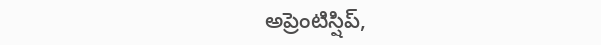అప్రెంటిస్షిప్,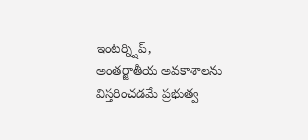ఇంటర్న్షిప్,
అంతర్జాతీయ అవకాశాలను విస్తరించడమే ప్రభుత్వ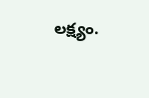లక్ష్యం.